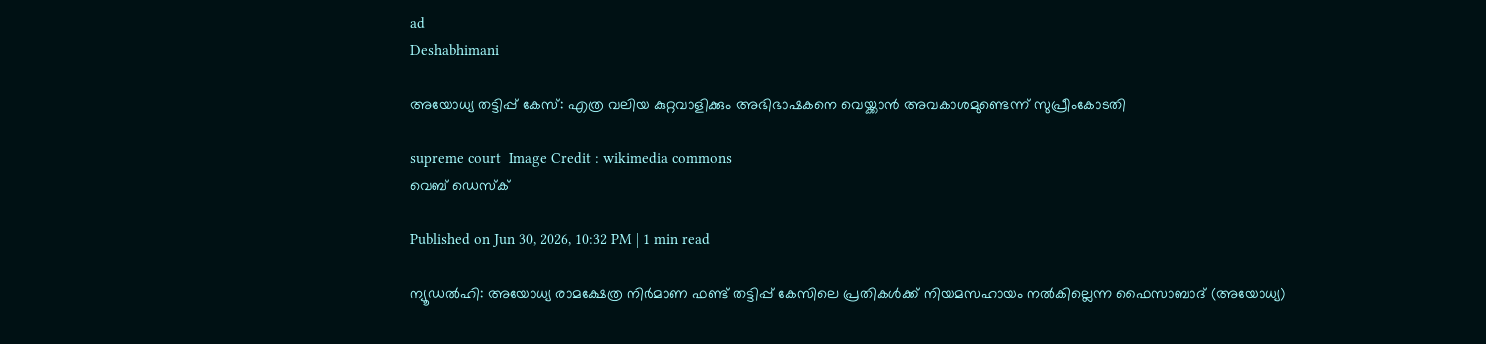ad
Deshabhimani

അയോധ്യ തട്ടിപ്പ് കേസ്: എത്ര വലിയ കുറ്റവാളിക്കും അഭിഭാഷകനെ വെയ്ക്കാൻ അവകാശമുണ്ടെന്ന് സുപ്രീംകോടതി

supreme court  Image Credit : wikimedia commons
വെബ് ഡെസ്ക്

Published on Jun 30, 2026, 10:32 PM | 1 min read

ന്യൂഡൽഹി: അയോധ്യ രാമക്ഷേത്ര നിർമാണ ഫണ്ട് തട്ടിപ്പ് കേസിലെ പ്രതികൾക്ക് നിയമസഹായം നൽകില്ലെന്ന ഫൈസാബാദ് (അയോധ്യ)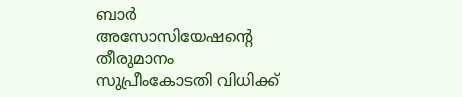ബാർ അസോസിയേഷൻ്റെ തീരുമാനം സുപ്രീംകോടതി വിധിക്ക്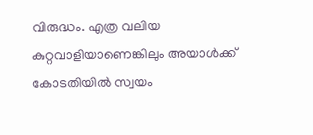വിരുദ്ധം. എത്ര വലിയ കുറ്റവാളിയാണെങ്കിലും അയാൾക്ക് കോടതിയിൽ സ്വയം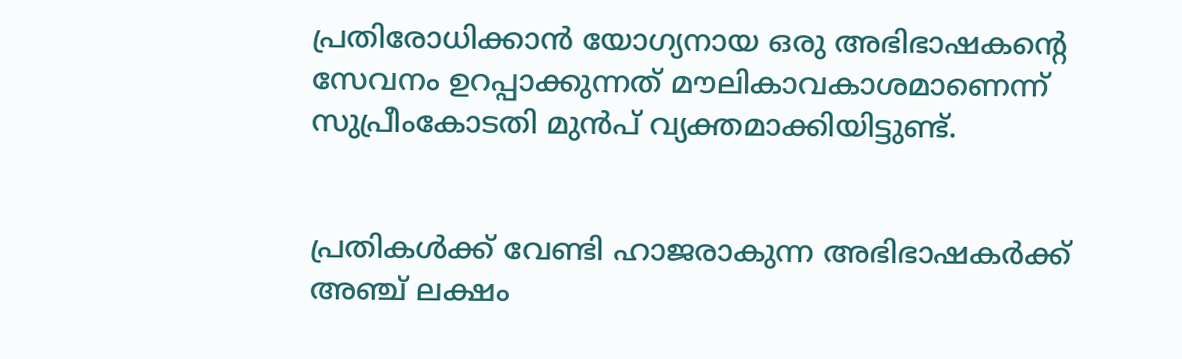പ്രതിരോധിക്കാൻ യോഗ്യനായ ഒരു അഭിഭാഷകൻ്റെ സേവനം ഉറപ്പാക്കുന്നത് മൗലികാവകാശമാണെന്ന് സുപ്രീംകോടതി മുൻപ് വ്യക്തമാക്കിയിട്ടുണ്ട്.


പ്രതികൾക്ക് വേണ്ടി ഹാജരാകുന്ന അഭിഭാഷകർക്ക് അഞ്ച് ലക്ഷം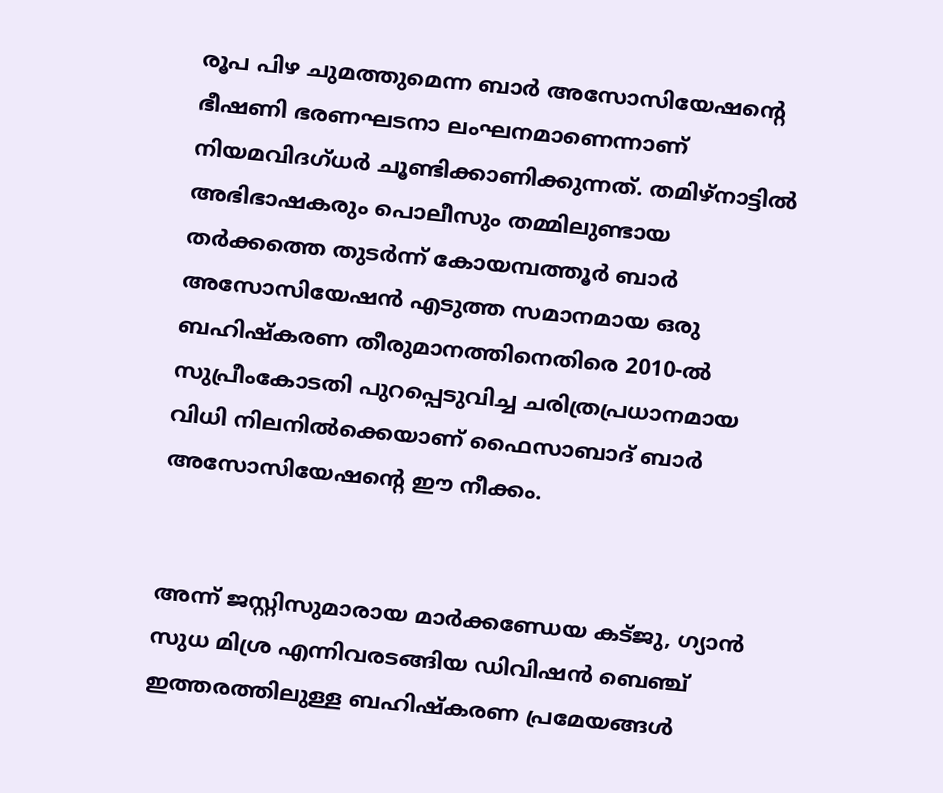രൂപ പിഴ ചുമത്തുമെന്ന ബാർ അസോസിയേഷൻ്റെ ഭീഷണി ഭരണഘടനാ ലംഘനമാണെന്നാണ് നിയമവിദഗ്ധർ ചൂണ്ടിക്കാണിക്കുന്നത്. തമിഴ്‌നാട്ടിൽ അഭിഭാഷകരും പൊലീസും തമ്മിലുണ്ടായ തർക്കത്തെ തുടർന്ന് കോയമ്പത്തൂർ ബാർ അസോസിയേഷൻ എടുത്ത സമാനമായ ഒരു ബഹിഷ്കരണ തീരുമാനത്തിനെതിരെ 2010-ൽ സുപ്രീംകോടതി പുറപ്പെടുവിച്ച ചരിത്രപ്രധാനമായ വിധി നിലനിൽക്കെയാണ് ഫൈസാബാദ് ബാർ അസോസിയേഷൻ്റെ ഈ നീക്കം.


അന്ന് ജസ്റ്റിസുമാരായ മാർക്കണ്ഡേയ കട്ജു, ഗ്യാൻ സുധ മിശ്ര എന്നിവരടങ്ങിയ ഡിവിഷൻ ബെഞ്ച് ഇത്തരത്തിലുള്ള ബഹിഷ്കരണ പ്രമേയങ്ങൾ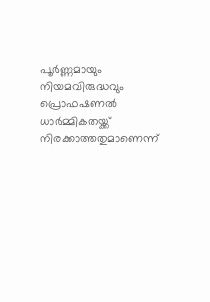പൂർണ്ണമായും നിയമവിരുദ്ധവും പ്രൊഫഷണൽ ധാർമ്മികതയ്ക്ക് നിരക്കാത്തതുമാണെന്ന്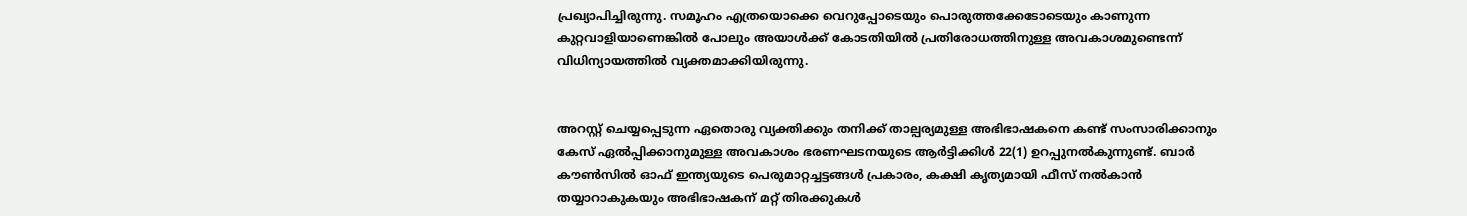പ്രഖ്യാപിച്ചിരുന്നു. സമൂഹം എത്രയൊക്കെ വെറുപ്പോടെയും പൊരുത്തക്കേടോടെയും കാണുന്ന കുറ്റവാളിയാണെങ്കിൽ പോലും അയാൾക്ക് കോടതിയിൽ പ്രതിരോധത്തിനുള്ള അവകാശമുണ്ടെന്ന് വിധിന്യായത്തിൽ വ്യക്തമാക്കിയിരുന്നു.


അറസ്റ്റ് ചെയ്യപ്പെടുന്ന ഏതൊരു വ്യക്തിക്കും തനിക്ക് താല്പര്യമുള്ള അഭിഭാഷകനെ കണ്ട് സംസാരിക്കാനും കേസ് ഏൽപ്പിക്കാനുമുള്ള അവകാശം ഭരണഘടനയുടെ ആർട്ടിക്കിൾ 22(1) ഉറപ്പുനൽകുന്നുണ്ട്. ബാർ കൗൺസിൽ ഓഫ് ഇന്ത്യയുടെ പെരുമാറ്റച്ചട്ടങ്ങൾ പ്രകാരം, കക്ഷി കൃത്യമായി ഫീസ് നൽകാൻ തയ്യാറാകുകയും അഭിഭാഷകന് മറ്റ് തിരക്കുകൾ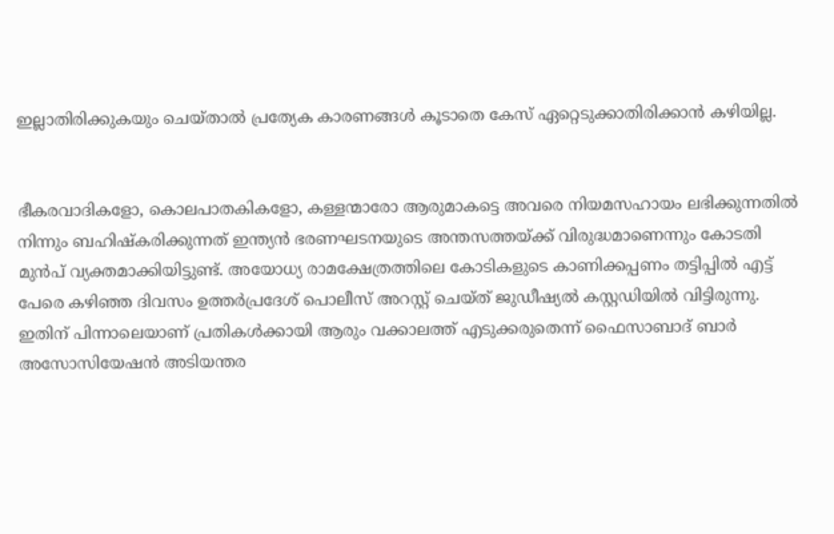ഇല്ലാതിരിക്കുകയും ചെയ്താൽ പ്രത്യേക കാരണങ്ങൾ കൂടാതെ കേസ് ഏറ്റെടുക്കാതിരിക്കാൻ കഴിയില്ല.


ഭീകരവാദികളോ, കൊലപാതകികളോ, കള്ളന്മാരോ ആരുമാകട്ടെ അവരെ നിയമസഹായം ലഭിക്കുന്നതിൽ നിന്നും ബഹിഷ്കരിക്കുന്നത് ഇന്ത്യൻ ഭരണഘടനയുടെ അന്തസത്തയ്ക്ക് വിരുദ്ധമാണെന്നും കോടതി മുൻപ് വ്യക്തമാക്കിയിട്ടുണ്ട്. അയോധ്യ രാമക്ഷേത്രത്തിലെ കോടികളുടെ കാണിക്കപ്പണം തട്ടിപ്പിൽ എട്ട് പേരെ കഴിഞ്ഞ ദിവസം ഉത്തർപ്രദേശ് പൊലീസ് അറസ്റ്റ് ചെയ്ത് ജുഡീഷ്യൽ കസ്റ്റഡിയിൽ വിട്ടിരുന്നു. ഇതിന് പിന്നാലെയാണ് പ്രതികൾക്കായി ആരും വക്കാലത്ത് എടുക്കരുതെന്ന് ഫൈസാബാദ് ബാർ അസോസിയേഷൻ അടിയന്തര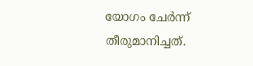യോഗം ചേർന്ന് തീരുമാനിച്ചത്.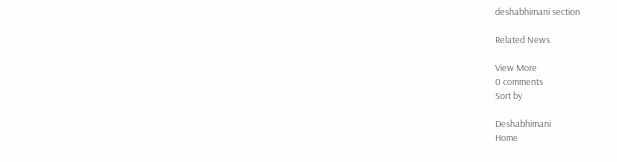deshabhimani section

Related News

View More
0 comments
Sort by

Deshabhimani
Home